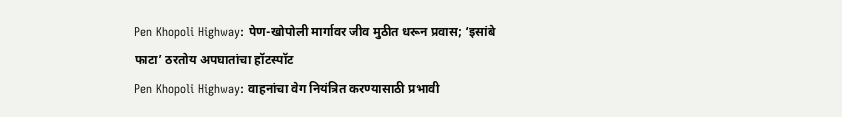Pen Khopoli Highway: पेण-खोपोली मार्गावर जीव मुठीत धरून प्रवास; ‘इसांबे फाटा’ ठरतोय अपघातांचा हॉटस्पॉट
Pen Khopoli Highway: वाहनांचा वेग नियंत्रित करण्यासाठी प्रभावी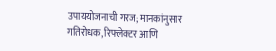उपाययोजनाची गरज; मानकांनुसार गतिरोधक, रिफ्लेक्टर आणि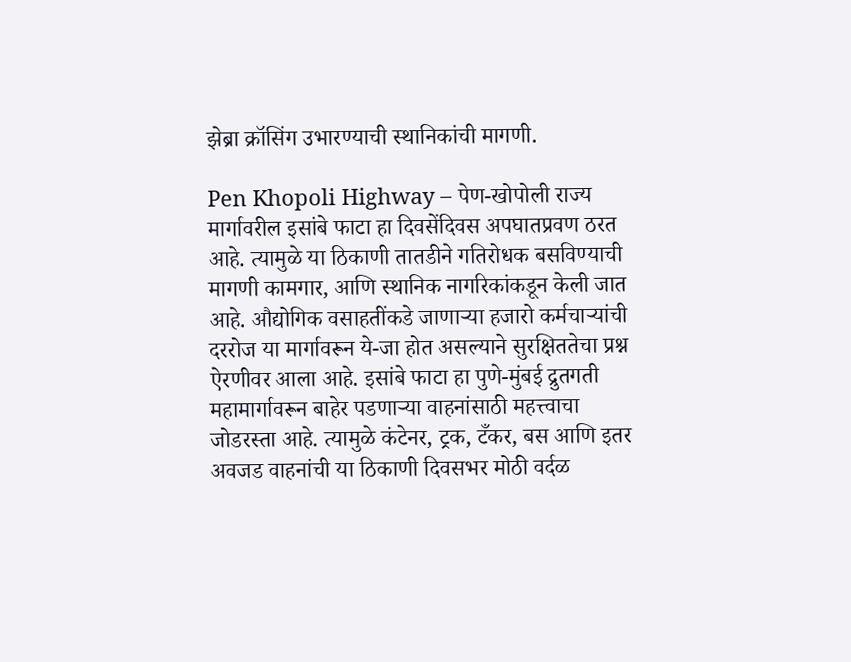झेब्रा क्रॉसिंग उभारण्याची स्थानिकांची मागणी.

Pen Khopoli Highway – पेण-खोपोली राज्य मार्गावरील इसांबे फाटा हा दिवसेंदिवस अपघातप्रवण ठरत आहे. त्यामुळे या ठिकाणी तातडीने गतिरोधक बसविण्याची मागणी कामगार, आणि स्थानिक नागरिकांकडून केली जात आहे. औद्योगिक वसाहतींकडे जाणाऱ्या हजारो कर्मचाऱ्यांची दररोज या मार्गावरून ये-जा होत असल्याने सुरक्षिततेचा प्रश्न ऐरणीवर आला आहे. इसांबे फाटा हा पुणे-मुंबई द्रुतगती महामार्गावरून बाहेर पडणाऱ्या वाहनांसाठी महत्त्वाचा जोडरस्ता आहे. त्यामुळे कंटेनर, ट्रक, टँकर, बस आणि इतर अवजड वाहनांची या ठिकाणी दिवसभर मोठी वर्दळ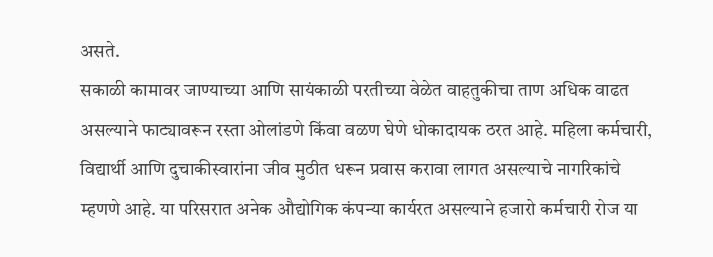असते.
सकाळी कामावर जाण्याच्या आणि सायंकाळी परतीच्या वेळेत वाहतुकीचा ताण अधिक वाढत असल्याने फाट्यावरून रस्ता ओलांडणे किंवा वळण घेणे धोकादायक ठरत आहे. महिला कर्मचारी, विद्यार्थी आणि दुचाकीस्वारांना जीव मुठीत धरून प्रवास करावा लागत असल्याचे नागरिकांचे म्हणणे आहे. या परिसरात अनेक औद्योगिक कंपन्या कार्यरत असल्याने हजारो कर्मचारी रोज या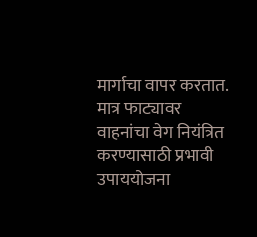मार्गाचा वापर करतात. मात्र फाट्यावर वाहनांचा वेग नियंत्रित करण्यासाठी प्रभावी उपाययोजना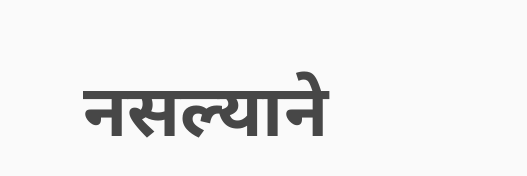नसल्याने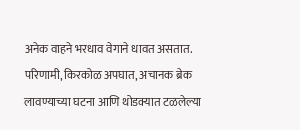अनेक वाहने भरधाव वेगाने धावत असतात.
परिणामी, किरकोळ अपघात, अचानक ब्रेक लावण्याच्या घटना आणि थोडक्यात टळलेल्या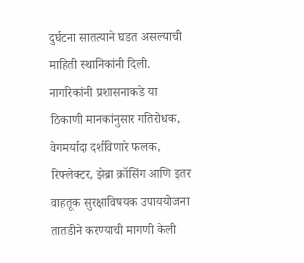दुर्घटना सातत्याने घडत असल्याची माहिती स्थानिकांनी दिली. नागरिकांनी प्रशासनाकडे या ठिकाणी मानकांनुसार गतिरोधक, वेगमर्यादा दर्शविणारे फलक, रिफ्लेक्टर, झेब्रा क्रॉसिंग आणि इतर वाहतूक सुरक्षाविषयक उपाययोजना तातडीने करण्याची मागणी केली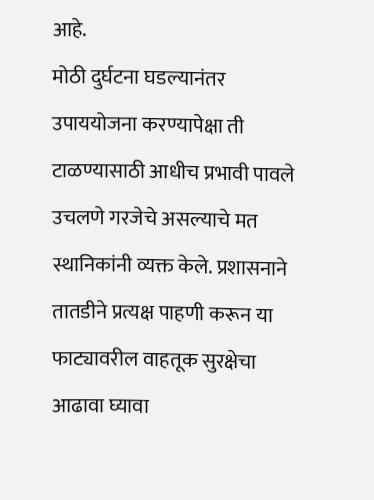आहे.
मोठी दुर्घटना घडल्यानंतर उपाययोजना करण्यापेक्षा ती टाळण्यासाठी आधीच प्रभावी पावले उचलणे गरजेचे असल्याचे मत स्थानिकांनी व्यक्त केले. प्रशासनाने तातडीने प्रत्यक्ष पाहणी करून या फाट्यावरील वाहतूक सुरक्षेचा आढावा घ्यावा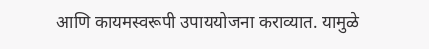आणि कायमस्वरूपी उपाययोजना कराव्यात. यामुळे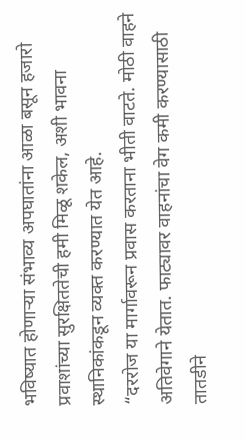भविष्यात होणाऱ्या संभाव्य अपघातांना आळा बसून हजारो प्रवाशांच्या सुरक्षिततेची हमी मिळू शकेल, अशी भावना स्थानिकांकडून व्यक्त करण्यात येत आहे.
“दररोज या मार्गावरून प्रवास करताना भीती वाटते. मोठी वाहने अतिवेगाने येतात. फाट्यावर वाहनांचा वेग कमी करण्यासाठी तातडीने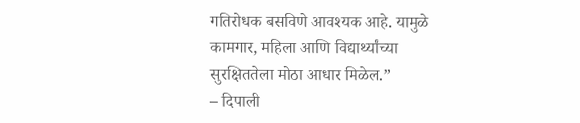गतिरोधक बसविणे आवश्यक आहे. यामुळे कामगार, महिला आणि विद्यार्थ्यांच्या सुरक्षिततेला मोठा आधार मिळेल.”
– दिपाली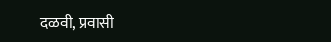दळवी, प्रवासी